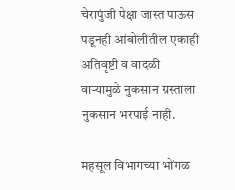चेरापुंजी पेक्षा जास्त पाऊस पडूनही आंबोलीतील एकाही अतिवृष्टी व वादळी वाऱ्यामुळे नुकसान ग्रस्ताला नुकसान भरपाई नाही.

महसूल विभागच्या भोंगळ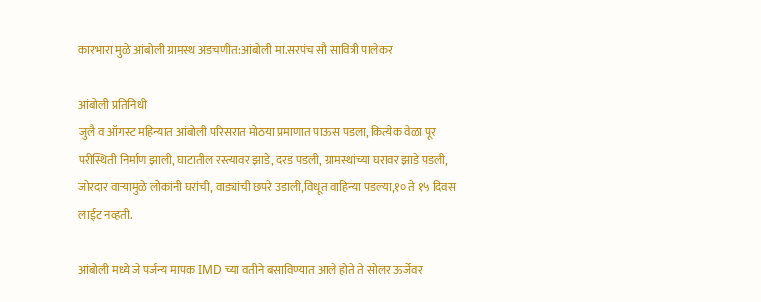कारभारा मुळे आंबोली ग्रामस्थ अडचणीत:आंबोली मा.सरपंच सौ सावित्री पालेकर

आंबोली प्रतिनिधी
जुलै व ऑगस्ट महिन्यात आंबोली परिसरात मोठया प्रमाणात पाऊस पडला, कित्येक वेळा पूर परीस्थिती निर्माण झाली, घाटातील रस्त्यावर झाडे, दरड पडली, ग्रामस्थांच्या घरावर झाडे पडली, जोरदार वाऱ्यामुळे लोकांनी घरांची, वाड्यांची छपरे उडाली,विधूत वाहिन्या पडल्या,१० ते १५ दिवस लाईट नव्हती.

आंबोली मध्ये जे पर्जन्य मापक IMD च्या वतीने बसाविण्यात आले होते ते सोलर ऊर्जेवर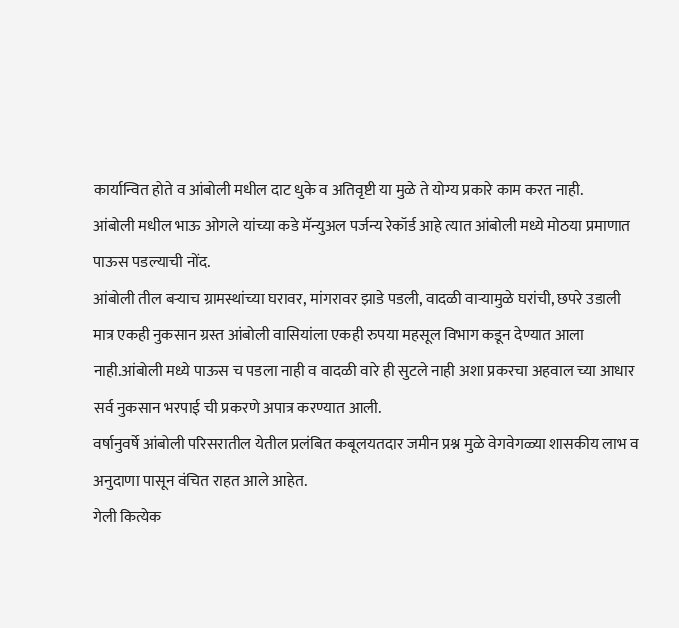कार्यान्वित होते व आंबोली मधील दाट धुके व अतिवृष्टी या मुळे ते योग्य प्रकारे काम करत नाही.
आंबोली मधील भाऊ ओगले यांच्या कडे मॅन्युअल पर्जन्य रेकॉर्ड आहे त्यात आंबोली मध्ये मोठया प्रमाणात पाऊस पडल्याची नोंद.
आंबोली तील बऱ्याच ग्रामस्थांच्या घरावर, मांगरावर झाडे पडली, वादळी वाऱ्यामुळे घरांची, छपरे उडाली मात्र एकही नुकसान ग्रस्त आंबोली वासियांला एकही रुपया महसूल विभाग कडून देण्यात आला नाही.आंबोली मध्ये पाऊस च पडला नाही व वादळी वारे ही सुटले नाही अशा प्रकरचा अहवाल च्या आधार सर्व नुकसान भरपाई ची प्रकरणे अपात्र करण्यात आली.
वर्षानुवर्षे आंबोली परिसरातील येतील प्रलंबित कबूलयतदार जमीन प्रश्न मुळे वेगवेगळ्या शासकीय लाभ व अनुदाणा पासून वंचित राहत आले आहेत.
गेली कित्येक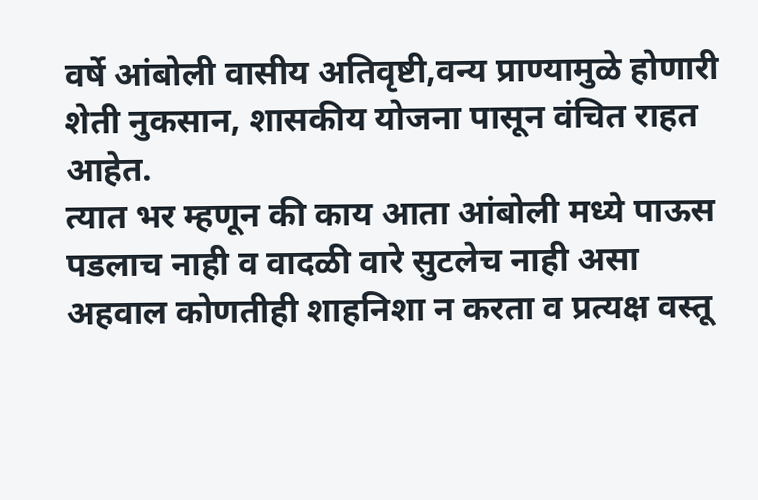वर्षे आंबोली वासीय अतिवृष्टी,वन्य प्राण्यामुळे होणारी शेती नुकसान, शासकीय योजना पासून वंचित राहत आहेत.
त्यात भर म्हणून की काय आता आंबोली मध्ये पाऊस पडलाच नाही व वादळी वारे सुटलेच नाही असा अहवाल कोणतीही शाहनिशा न करता व प्रत्यक्ष वस्तू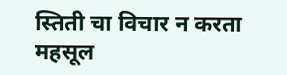स्तिती चा विचार न करता महसूल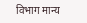विभाग मान्य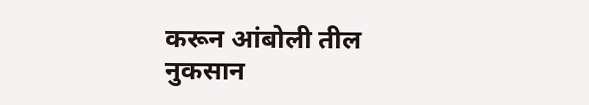करून आंबोली तील नुकसान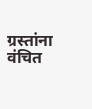ग्रस्तांना वंचित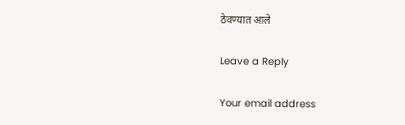ठेवण्यात आले

Leave a Reply

Your email address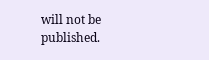will not be published.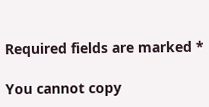Required fields are marked *

You cannot copy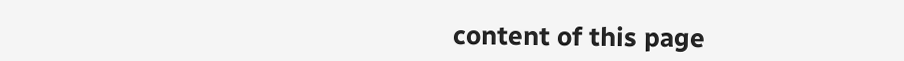content of this page